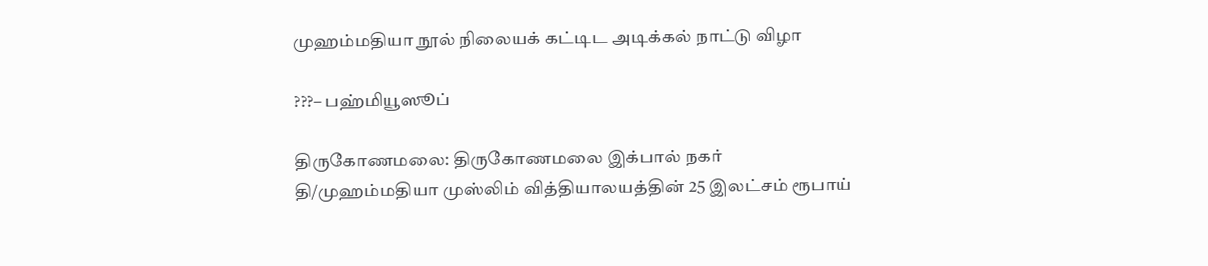முஹம்மதியா நூல் நிலையக் கட்டிட அடிக்கல் நாட்டு விழா

???– பஹ்மியூஸூப்

திருகோணமலை: திருகோணமலை இக்பால் நகர் தி/முஹம்மதியா முஸ்லிம் வித்தியாலயத்தின் 25 இலட்சம் ரூபாய்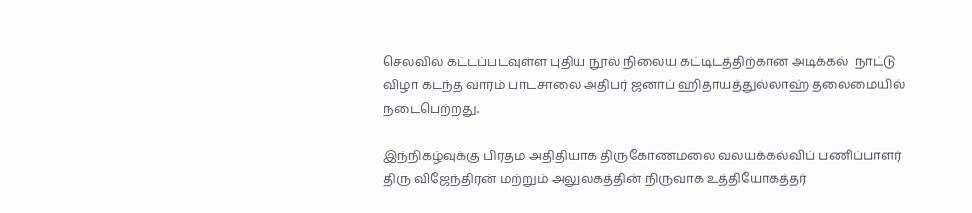செலவில் கட்டப்படவுள்ள புதிய நூல் நிலைய கட்டிடத்திற்கான அடிக்கல்  நாட்டு விழா கடந்த வாரம் பாடசாலை அதிபர் ஜனாப் ஹிதாயத்துல்லாஹ் தலைமையில் நடைபெற்றது.

இந்நிகழ்வுக்கு பிரதம அதிதியாக திருகோணமலை வலயக்கல்விப் பணிப்பாளர் திரு விஜேந்திரன் மற்றும் அலுலகத்தின் நிருவாக உத்தியோகத்தர்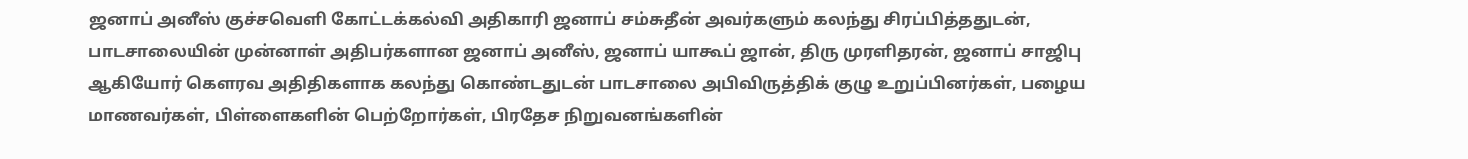ஜனாப் அனீஸ் குச்சவெளி கோட்டக்கல்வி அதிகாரி ஜனாப் சம்சுதீன் அவர்களும் கலந்து சிரப்பித்ததுடன், பாடசாலையின் முன்னாள் அதிபர்களான ஜனாப் அனீஸ், ஜனாப் யாகூப் ஜான், திரு முரளிதரன், ஜனாப் சாஜிபு ஆகியோர் கௌரவ அதிதிகளாக கலந்து கொண்டதுடன் பாடசாலை அபிவிருத்திக் குழு உறுப்பினர்கள், பழைய மாணவர்கள், பிள்ளைகளின் பெற்றோர்கள், பிரதேச நிறுவனங்களின்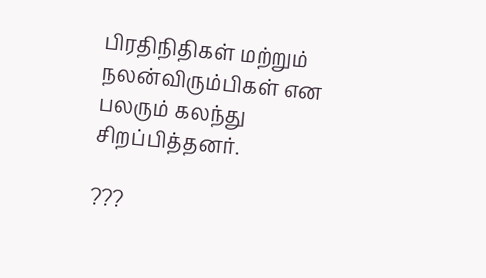பிரதிநிதிகள் மற்றும் நலன்விரும்பிகள் என பலரும் கலந்து சிறப்பித்தனர்.

???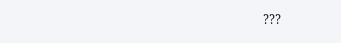???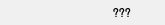???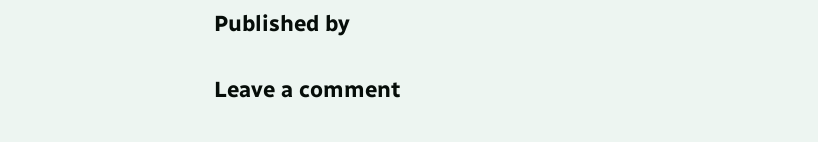Published by

Leave a comment